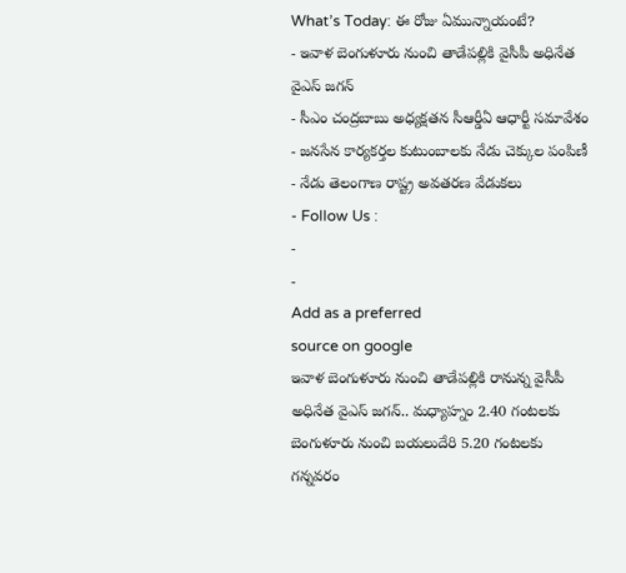What’s Today: ఈ రోజు ఏమున్నాయంటే?
- ఇవాళ బెంగుళూరు నుంచి తాడేపల్లికి వైసీపీ అధినేత వైఎస్ జగన్
- సీఎం చంద్రబాబు అధ్యక్షతన సీఆర్డీఏ ఆధార్టీ సమావేశం
- జనసేన కార్యకర్తల కుటుంబాలకు నేడు చెక్కుల పంపిణీ
- నేడు తెలంగాణ రాష్ట్ర అవతరణ వేడుకలు
- Follow Us :
-
-
Add as a preferred
source on google
ఇవాళ బెంగుళూరు నుంచి తాడేపల్లికి రానున్న వైసీపీ అధినేత వైఎస్ జగన్.. మధ్యాహ్నం 2.40 గంటలకు బెంగుళూరు నుంచి బయలుదేరి 5.20 గంటలకు గన్నవరం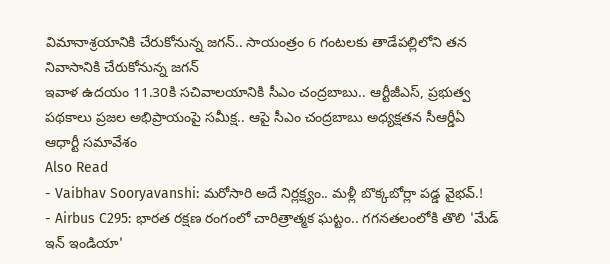విమానాశ్రయానికి చేరుకోనున్న జగన్.. సాయంత్రం 6 గంటలకు తాడేపల్లిలోని తన నివాసానికి చేరుకోనున్న జగన్
ఇవాళ ఉదయం 11.30కి సచివాలయానికి సీఎం చంద్రబాబు.. ఆర్టీజీఎస్, ప్రభుత్వ పథకాలు ప్రజల అభిప్రాయంపై సమీక్ష.. ఆపై సీఎం చంద్రబాబు అధ్యక్షతన సీఆర్డీఏ ఆధార్టీ సమావేశం
Also Read
- Vaibhav Sooryavanshi: మరోసారి అదే నిర్లక్ష్యం.. మళ్లీ బొక్కబోర్లా పడ్డ వైభవ్.!
- Airbus C295: భారత రక్షణ రంగంలో చారిత్రాత్మక ఘట్టం.. గగనతలంలోకి తొలి 'మేడ్ ఇన్ ఇండియా'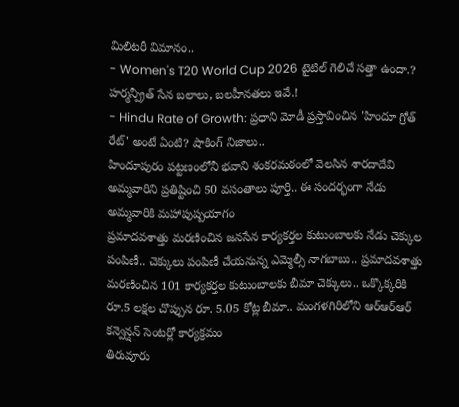మిలిటరీ విమానం..
- Women's T20 World Cup 2026 టైటిల్ గెలిచే సత్తా ఉందా.? హర్మన్ప్రీత్ సేన బలాలు, బలహీనతలు ఇవే.!
- Hindu Rate of Growth: ప్రధాని మోడీ ప్రస్తావించిన 'హిందూ గ్రోత్ రేట్' అంటే ఏంటి? షాకింగ్ నిజాలు..
హిందూపురం పట్టణంలోనీ భవాని శంకరమఠంలో వెలసిన శారదాదేవి అమ్మవారిని ప్రతిష్టించి 50 వసంతాలు పూర్తి.. ఈ సందర్భంగా నేడు అమ్మవారికి మహాపుష్పయాగం
ప్రమాదవశాత్తు మరణించిన జనసేన కార్యకర్తల కుటుంబాలకు నేడు చెక్కుల పంపిణీ.. చెక్కులు పంపిణీ చేయనున్న ఎమ్మెల్సీ నాగబాబు.. ప్రమాదవశాత్తు మరణించిన 101 కార్యకర్తల కుటుంబాలకు బీమా చెక్కులు.. ఒక్కొక్కరికి రూ.5 లక్షల చొప్పున రూ. 5.05 కోట్ల బీమా.. మంగళగిరిలోని ఆర్ఆర్ఆర్ కన్వెన్షన్ సెంటర్లో కార్యక్రమం
తిరువూరు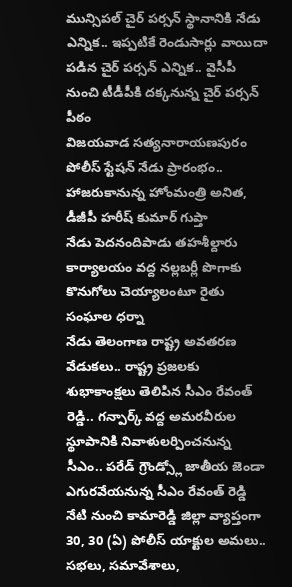మున్సిపల్ చైర్ పర్సన్ స్థానానికి నేడు ఎన్నిక.. ఇప్పటికే రెండుసార్లు వాయిదా పడిన చైర్ పర్సన్ ఎన్నిక.. వైసీపీ నుంచి టీడీపీకి దక్కనున్న చైర్ పర్సన్ పీఠం
విజయవాడ సత్యనారాయణపురం పోలీస్ స్టేషన్ నేడు ప్రారంభం.. హాజరుకానున్న హోంమంత్రి అనిత, డీజీపీ హరీష్ కుమార్ గుప్తా
నేడు పెదనందిపాడు తహశీల్దారు కార్యాలయం వద్ద నల్లబర్లీ పొగాకు కొనుగోలు చెయ్యాలంటూ రైతు సంఘాల ధర్నా
నేడు తెలంగాణ రాష్ట్ర అవతరణ వేడుకలు.. రాష్ట్ర ప్రజలకు శుభాకాంక్షలు తెలిపిన సీఎం రేవంత్ రెడ్డి.. గన్పార్క్ వద్ద అమరవీరుల స్థూపానికి నివాళులర్పించనున్న సీఎం.. పరేడ్ గ్రౌండ్స్లో జాతీయ జెండా ఎగురవేయనున్న సీఎం రేవంత్ రెడ్డి
నేటి నుంచి కామారెడ్డి జిల్లా వ్యాప్తంగా 30, 30 (ఏ) పోలీస్ యాక్టుల అమలు.. సభలు, సమావేశాలు,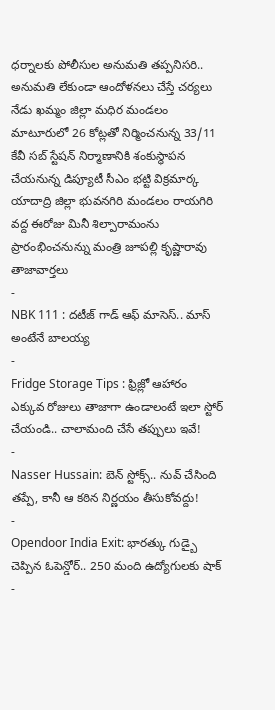ధర్నాలకు పోలీసుల అనుమతి తప్పనిసరి.. అనుమతి లేకుండా ఆందోళనలు చేస్తే చర్యలు
నేడు ఖమ్మం జిల్లా మధిర మండలం మాటూరులో 26 కోట్లతో నిర్మించనున్న 33/11 కేవీ సబ్ స్టేషన్ నిర్మాణానికి శంకుస్థాపన చేయనున్న డిప్యూటీ సీఎం భట్టి విక్రమార్క
యాదాద్రి జిల్లా భువనగిరి మండలం రాయగిరి వద్ద ఈరోజు మినీ శిల్పారామంను ప్రారంభించనున్ను మంత్రి జూపల్లి కృష్ణారావు
తాజావార్తలు
-
NBK 111 : దటీజ్ గాడ్ ఆఫ్ మాసెస్.. మాస్ అంటేనే బాలయ్య
-
Fridge Storage Tips : ఫ్రిజ్లో ఆహారం ఎక్కువ రోజులు తాజాగా ఉండాలంటే ఇలా స్టోర్ చేయండి.. చాలామంది చేసే తప్పులు ఇవే!
-
Nasser Hussain: బెన్ స్టోక్స్.. నువ్ చేసింది తప్పే, కానీ ఆ కఠిన నిర్ణయం తీసుకోవద్దు!
-
Opendoor India Exit: భారత్కు గుడ్బై చెప్పిన ఓపెన్డోర్.. 250 మంది ఉద్యోగులకు షాక్
-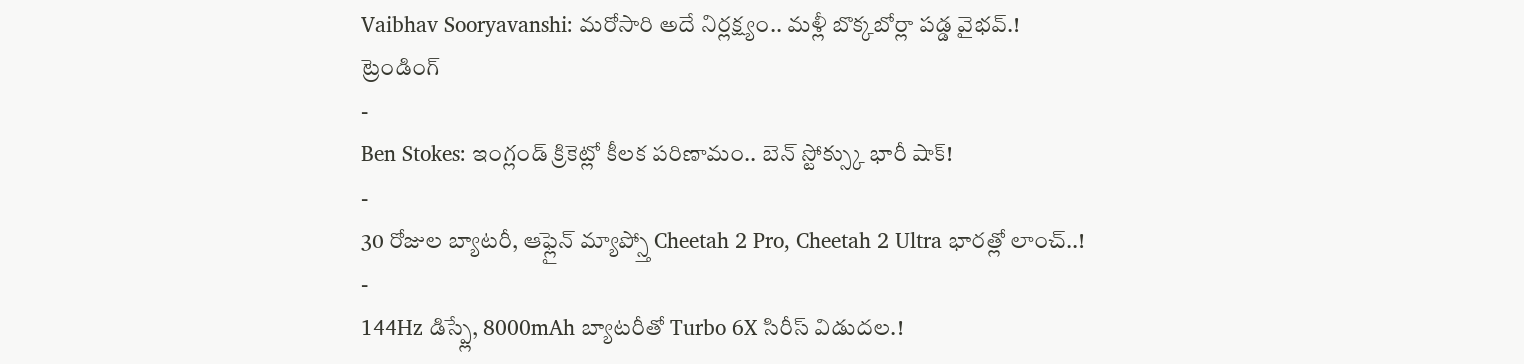Vaibhav Sooryavanshi: మరోసారి అదే నిర్లక్ష్యం.. మళ్లీ బొక్కబోర్లా పడ్డ వైభవ్.!
ట్రెండింగ్
-
Ben Stokes: ఇంగ్లండ్ క్రికెట్లో కీలక పరిణామం.. బెన్ స్టోక్స్కు భారీ షాక్!
-
30 రోజుల బ్యాటరీ, ఆఫ్లైన్ మ్యాప్స్తో Cheetah 2 Pro, Cheetah 2 Ultra భారత్లో లాంచ్..!
-
144Hz డిస్ప్లే, 8000mAh బ్యాటరీతో Turbo 6X సిరీస్ విడుదల.!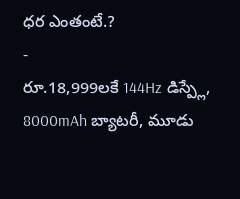ధర ఎంతంటే.?
-
రూ.18,999లకే 144Hz డిస్ప్లే, 8000mAh బ్యాటరీ, మూడు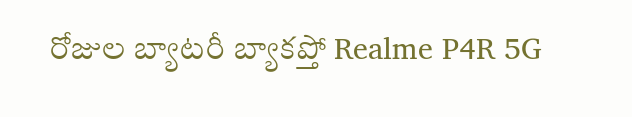రోజుల బ్యాటరీ బ్యాకప్తో Realme P4R 5G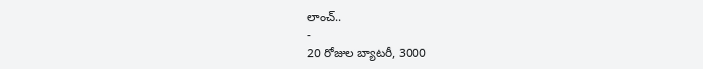లాంచ్..
-
20 రోజుల బ్యాటరీ, 3000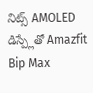నిట్స్ AMOLED డిస్ప్లేతో Amazfit Bip Max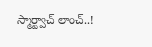స్మార్ట్వాచ్ లాంచ్..!